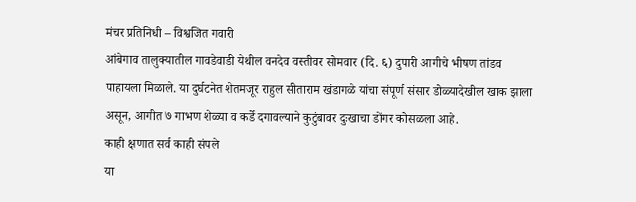मंचर प्रतिनिधी – विश्वजित गवारी
आंबेगाव तालुक्यातील गावडेवाडी येथील वनदेव वस्तीवर सोमवार (दि. ६) दुपारी आगीचे भीषण तांडव पाहायला मिळाले. या दुर्घटनेत शेतमजूर राहुल सीताराम खंडागळे यांचा संपूर्ण संसार डोळ्यादेखील खाक झाला असून, आगीत ७ गाभण शेळ्या व कर्डे दगावल्याने कुटुंबावर दुःखाचा डोंगर कोसळला आहे.
काही क्षणात सर्व काही संपले
या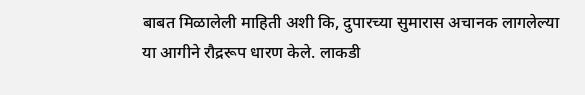बाबत मिळालेली माहिती अशी कि, दुपारच्या सुमारास अचानक लागलेल्या या आगीने रौद्ररूप धारण केले. लाकडी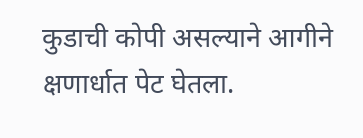कुडाची कोपी असल्याने आगीने क्षणार्धात पेट घेतला.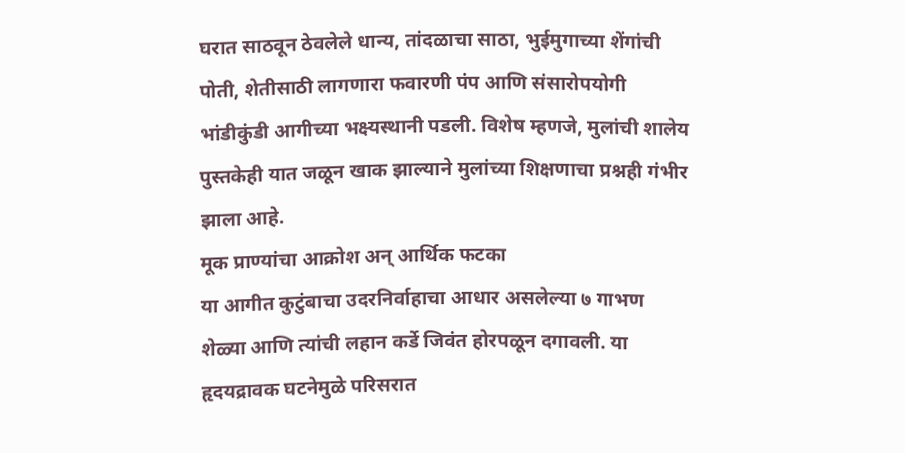घरात साठवून ठेवलेले धान्य, तांदळाचा साठा, भुईमुगाच्या शेंगांची पोती, शेतीसाठी लागणारा फवारणी पंप आणि संसारोपयोगी भांडीकुंडी आगीच्या भक्ष्यस्थानी पडली. विशेष म्हणजे, मुलांची शालेय पुस्तकेही यात जळून खाक झाल्याने मुलांच्या शिक्षणाचा प्रश्नही गंभीर झाला आहे.
मूक प्राण्यांचा आक्रोश अन् आर्थिक फटका
या आगीत कुटुंबाचा उदरनिर्वाहाचा आधार असलेल्या ७ गाभण शेळ्या आणि त्यांची लहान कर्डे जिवंत होरपळून दगावली. या हृदयद्रावक घटनेमुळे परिसरात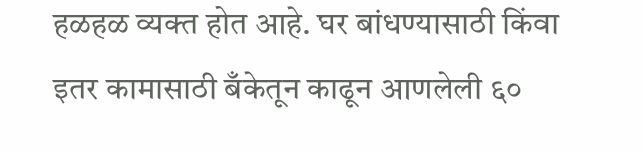हळहळ व्यक्त होत आहे. घर बांधण्यासाठी किंवा इतर कामासाठी बँकेतून काढून आणलेली ६०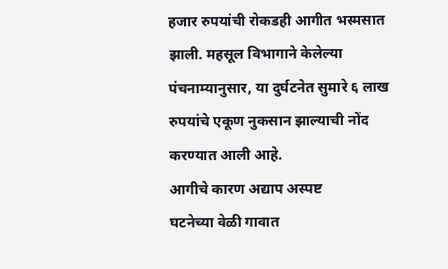हजार रुपयांची रोकडही आगीत भस्मसात झाली. महसूल विभागाने केलेल्या पंचनाम्यानुसार, या दुर्घटनेत सुमारे ६ लाख रुपयांचे एकूण नुकसान झाल्याची नोंद करण्यात आली आहे.
आगीचे कारण अद्याप अस्पष्ट
घटनेच्या वेळी गावात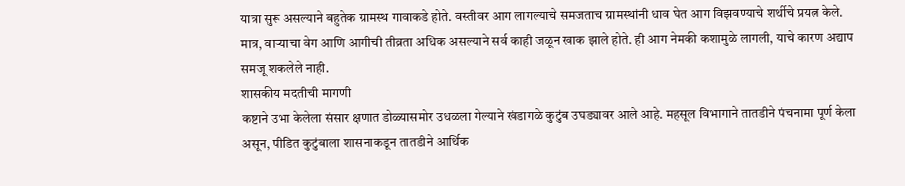यात्रा सुरू असल्याने बहुतेक ग्रामस्थ गावाकडे होते. वस्तीवर आग लागल्याचे समजताच ग्रामस्थांनी धाव घेत आग विझवण्याचे शर्थीचे प्रयत्न केले. मात्र, वाऱ्याचा वेग आणि आगीची तीव्रता अधिक असल्याने सर्व काही जळून खाक झाले होते. ही आग नेमकी कशामुळे लागली, याचे कारण अद्याप समजू शकलेले नाही.
शासकीय मदतीची मागणी
कष्टाने उभा केलेला संसार क्षणात डोळ्यासमोर उधळला गेल्याने खंडागळे कुटुंब उघड्यावर आले आहे. महसूल विभागाने तातडीने पंचनामा पूर्ण केला असून, पीडित कुटुंबाला शासनाकडून तातडीने आर्थिक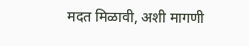मदत मिळावी, अशी मागणी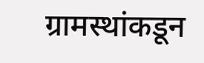ग्रामस्थांकडून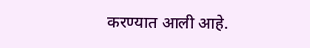करण्यात आली आहे.